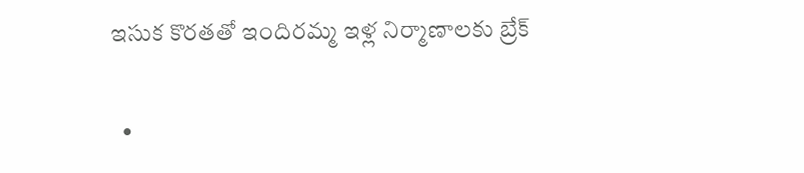ఇసుక కొరతతో ఇందిరమ్మ ఇళ్ల నిర్మాణాలకు బ్రేక్

  •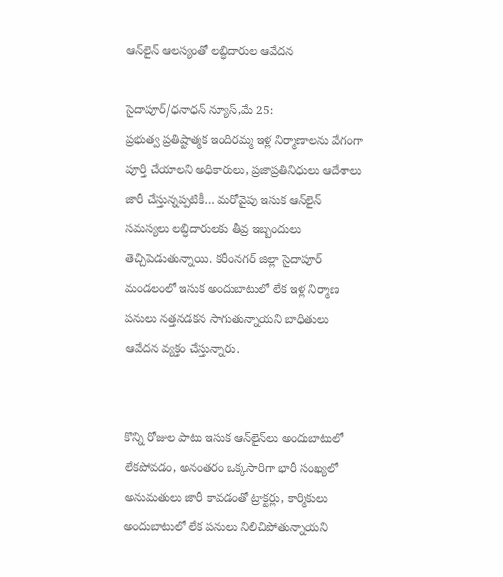ఆన్‌లైన్ ఆలస్యంతో లబ్ధిదారుల ఆవేదన

సైదాపూర్/ధనాధన్ న్యూస్,మే 25:
ప్రభుత్వ ప్రతిష్టాత్మక ఇందిరమ్మ ఇళ్ల నిర్మాణాలను వేగంగా పూర్తి చేయాలని అధికారులు, ప్రజాప్రతినిధులు ఆదేశాలు జారీ చేస్తున్నప్పటికీ… మరోవైపు ఇసుక ఆన్‌లైన్ సమస్యలు లబ్ధిదారులకు తీవ్ర ఇబ్బందులు తెచ్చిపెడుతున్నాయి. కరీంనగర్ జిల్లా సైదాపూర్ మండలంలో ఇసుక అందుబాటులో లేక ఇళ్ల నిర్మాణ పనులు నత్తనడకన సాగుతున్నాయని బాధితులు ఆవేదన వ్యక్తం చేస్తున్నారు.


కొన్ని రోజుల పాటు ఇసుక ఆన్‌లైన్‌లు అందుబాటులో లేకపోవడం, అనంతరం ఒక్కసారిగా భారీ సంఖ్యలో అనుమతులు జారీ కావడంతో ట్రాక్టర్లు, కార్మికులు అందుబాటులో లేక పనులు నిలిచిపోతున్నాయని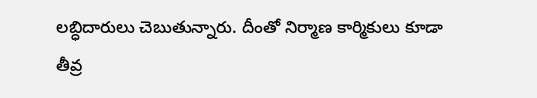లబ్ధిదారులు చెబుతున్నారు. దీంతో నిర్మాణ కార్మికులు కూడా తీవ్ర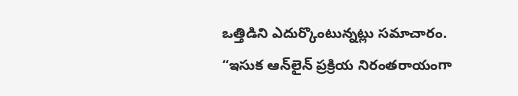ఒత్తిడిని ఎదుర్కొంటున్నట్లు సమాచారం.
“ఇసుక ఆన్‌లైన్ ప్రక్రియ నిరంతరాయంగా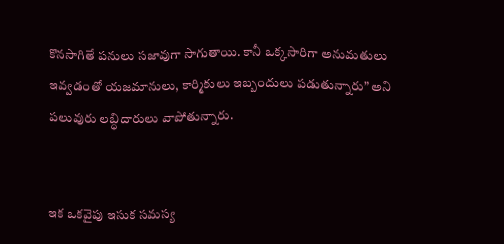కొనసాగితే పనులు సజావుగా సాగుతాయి. కానీ ఒక్కసారిగా అనుమతులు ఇవ్వడంతో యజమానులు, కార్మికులు ఇబ్బందులు పడుతున్నారు” అని పలువురు లబ్ధిదారులు వాపోతున్నారు.


ఇక ఒకవైపు ఇసుక సమస్య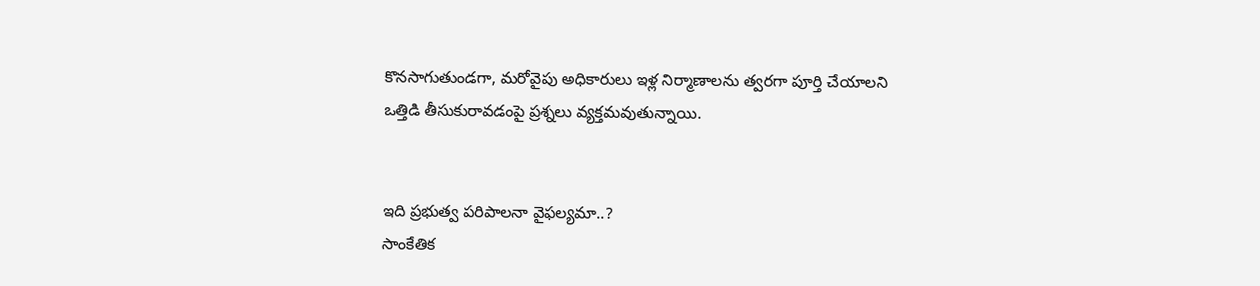కొనసాగుతుండగా, మరోవైపు అధికారులు ఇళ్ల నిర్మాణాలను త్వరగా పూర్తి చేయాలని ఒత్తిడి తీసుకురావడంపై ప్రశ్నలు వ్యక్తమవుతున్నాయి.


ఇది ప్రభుత్వ పరిపాలనా వైఫల్యమా..?
సాంకేతిక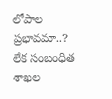లోపాల ప్రభావమా..?
లేక సంబంధిత శాఖల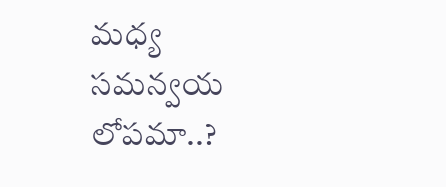మధ్య సమన్వయ లోపమా..?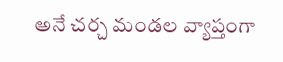అనే చర్చ మండల వ్యాప్తంగా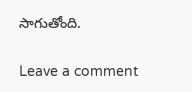సాగుతోంది.

Leave a comment